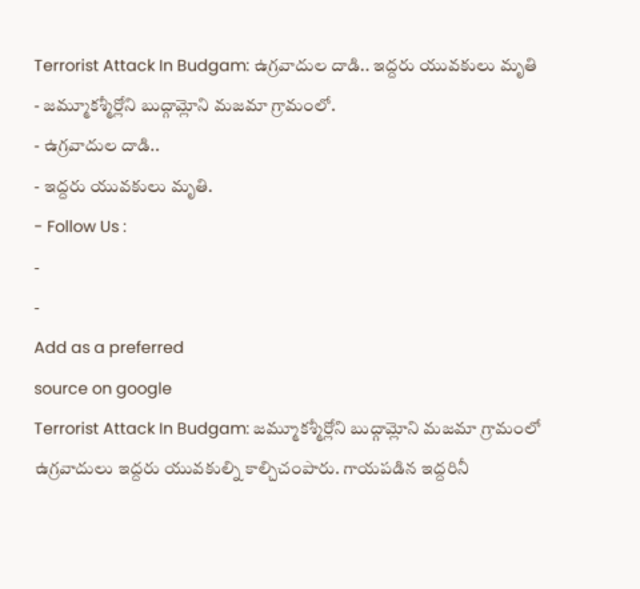Terrorist Attack In Budgam: ఉగ్రవాదుల దాడి.. ఇద్దరు యువకులు మృతి
- జమ్మూకశ్మీర్లోని బుద్గామ్లోని మజమా గ్రామంలో.
- ఉగ్రవాదుల దాడి..
- ఇద్దరు యువకులు మృతి.
- Follow Us :
-
-
Add as a preferred
source on google
Terrorist Attack In Budgam: జమ్మూకశ్మీర్లోని బుద్గామ్లోని మజమా గ్రామంలో ఉగ్రవాదులు ఇద్దరు యువకుల్ని కాల్చిచంపారు. గాయపడిన ఇద్దరినీ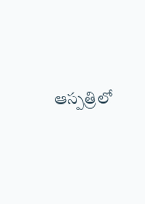ఆస్పత్రిలో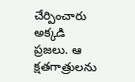చేర్పించారు అక్కడి ప్రజలు. ఆ క్షతగాత్రులను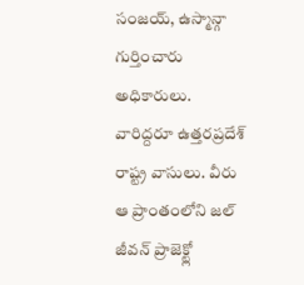సంజయ్, ఉస్మాన్గా గుర్తించారు అధికారులు. వారిద్దరూ ఉత్తరప్రదేశ్ రాష్ట్ర వాసులు. వీరు ఆ ప్రాంతంలోని జల్ జీవన్ ప్రాజెక్ట్లో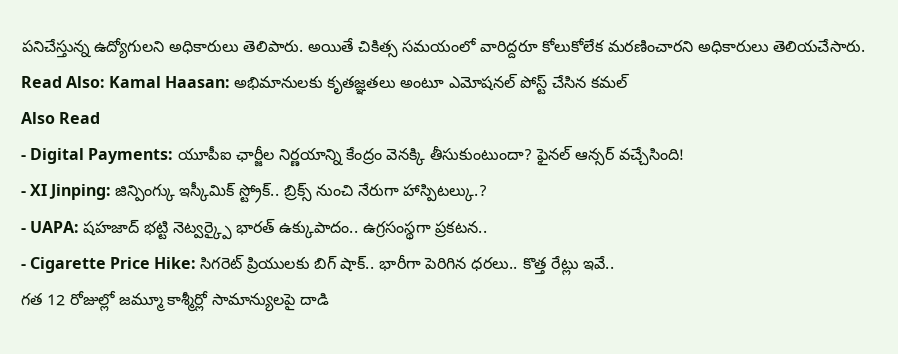పనిచేస్తున్న ఉద్యోగులని అధికారులు తెలిపారు. అయితే చికిత్స సమయంలో వారిద్దరూ కోలుకోలేక మరణించారని అధికారులు తెలియచేసారు.
Read Also: Kamal Haasan: అభిమానులకు కృతజ్ఞతలు అంటూ ఎమోషనల్ పోస్ట్ చేసిన కమల్
Also Read
- Digital Payments: యూపీఐ ఛార్జీల నిర్ణయాన్ని కేంద్రం వెనక్కి తీసుకుంటుందా? ఫైనల్ ఆన్సర్ వచ్చేసింది!
- XI Jinping: జిన్పింగ్కు ఇస్కీమిక్ స్ట్రోక్.. బ్రిక్స్ నుంచి నేరుగా హాస్పిటల్కు.?
- UAPA: షహజాద్ భట్టి నెట్వర్క్పై భారత్ ఉక్కుపాదం.. ఉగ్రసంస్థగా ప్రకటన..
- Cigarette Price Hike: సిగరెట్ ప్రియులకు బిగ్ షాక్.. భారీగా పెరిగిన ధరలు.. కొత్త రేట్లు ఇవే..
గత 12 రోజుల్లో జమ్మూ కాశ్మీర్లో సామాన్యులపై దాడి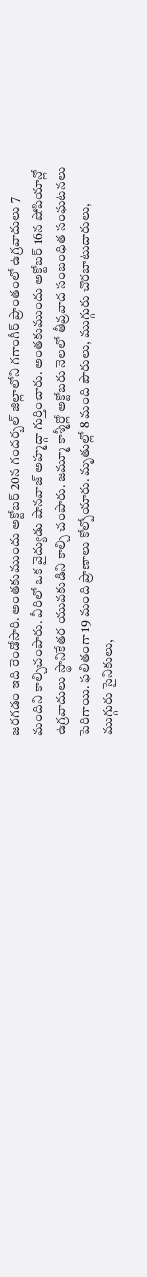జరగడం ఇది రెండోసారి. అంతకుముందు అక్టోబర్ 20న గందర్బల్ జిల్లాలోని గగాంగీర్ ప్రాంతంలో ఉగ్రవాదులు 7 మందిని కాల్చిచంపారు. వీరిలో ఒక వైద్యుడు షానవాజ్ అహ్మద్గా గుర్తించారు. అంతకుముందు అక్టోబర్ 16న షోపియాన్లో ఉగ్రవాదులు స్థానికేతర యువకుడిని కాల్చి చంపారు. జమ్మూ కాశ్మీర్లో అక్టోబరు నెలలో తీవ్రవాద సంబంధిత సంఘటనలు పెరిగాయి. ఫలితంగా 19 మంది ప్రాణాలు కోల్పోయారు. మృతుల్లో 8 మంది పౌరులు, ముగ్గురు చొరబాటుదారులు, ముగ్గురు సైనికులు,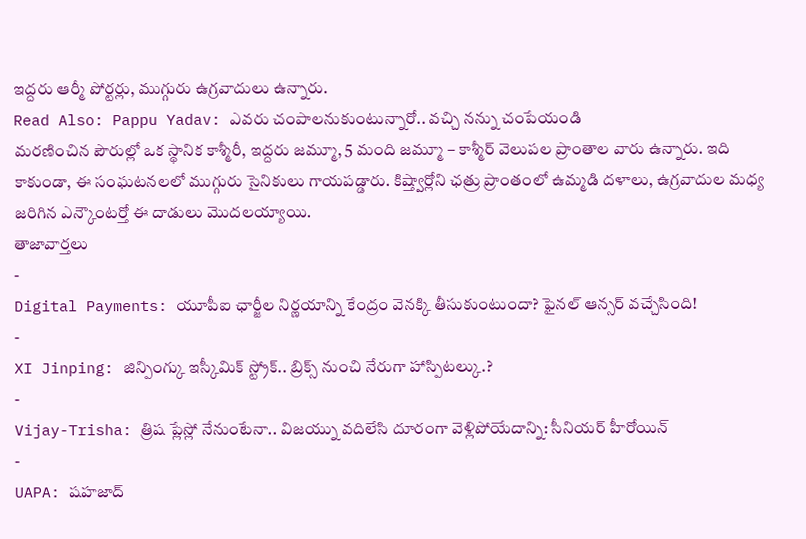ఇద్దరు ఆర్మీ పోర్టర్లు, ముగ్గురు ఉగ్రవాదులు ఉన్నారు.
Read Also: Pappu Yadav: ఎవరు చంపాలనుకుంటున్నారో.. వచ్చి నన్ను చంపేయండి
మరణించిన పౌరుల్లో ఒక స్థానిక కాశ్మీరీ, ఇద్దరు జమ్మూ, 5 మంది జమ్మూ – కాశ్మీర్ వెలుపల ప్రాంతాల వారు ఉన్నారు. ఇది కాకుండా, ఈ సంఘటనలలో ముగ్గురు సైనికులు గాయపడ్డారు. కిష్త్వార్లోని ఛత్రు ప్రాంతంలో ఉమ్మడి దళాలు, ఉగ్రవాదుల మధ్య జరిగిన ఎన్కౌంటర్తో ఈ దాడులు మొదలయ్యాయి.
తాజావార్తలు
-
Digital Payments: యూపీఐ ఛార్జీల నిర్ణయాన్ని కేంద్రం వెనక్కి తీసుకుంటుందా? ఫైనల్ ఆన్సర్ వచ్చేసింది!
-
XI Jinping: జిన్పింగ్కు ఇస్కీమిక్ స్ట్రోక్.. బ్రిక్స్ నుంచి నేరుగా హాస్పిటల్కు.?
-
Vijay-Trisha: త్రిష ప్లేస్లో నేనుంటేనా.. విజయ్ను వదిలేసి దూరంగా వెళ్లిపోయేదాన్ని: సీనియర్ హీరోయిన్
-
UAPA: షహజాద్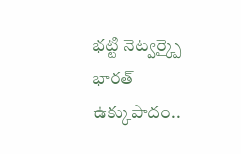భట్టి నెట్వర్క్పై భారత్ ఉక్కుపాదం..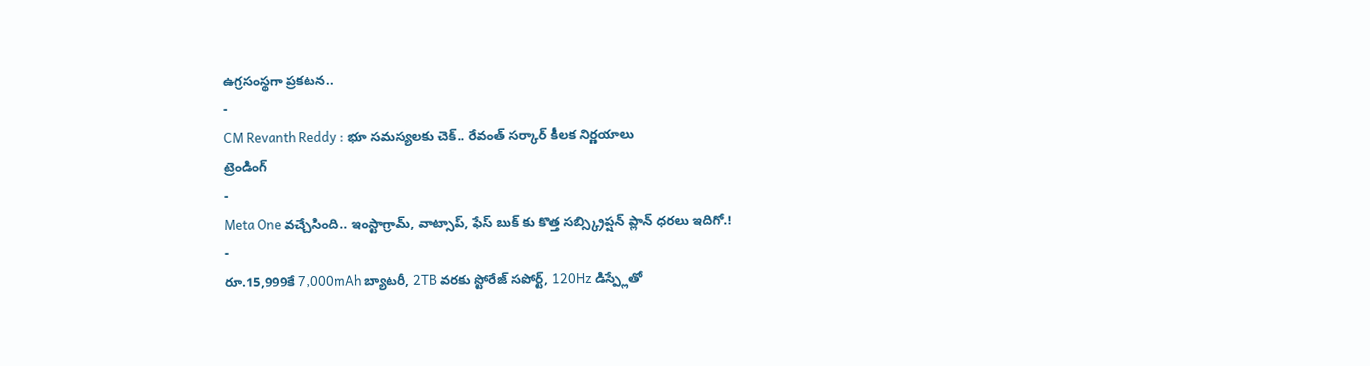ఉగ్రసంస్థగా ప్రకటన..
-
CM Revanth Reddy : భూ సమస్యలకు చెక్.. రేవంత్ సర్కార్ కీలక నిర్ణయాలు
ట్రెండింగ్
-
Meta One వచ్చేసింది.. ఇంస్టాగ్రామ్, వాట్సాప్, ఫేస్ బుక్ కు కొత్త సబ్స్క్రిప్షన్ ప్లాన్ ధరలు ఇదిగో.!
-
రూ.15,999కే 7,000mAh బ్యాటరీ, 2TB వరకు స్టోరేజ్ సపోర్ట్, 120Hz డిస్ప్లేతో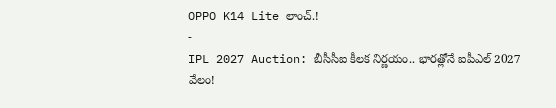OPPO K14 Lite లాంచ్.!
-
IPL 2027 Auction: బీసీసీఐ కీలక నిర్ణయం.. భారత్లోనే ఐపీఎల్ 2027 వేలం!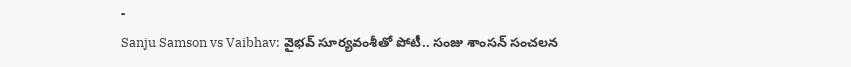-
Sanju Samson vs Vaibhav: వైభవ్ సూర్యవంశీతో పోటీ.. సంజు శాంసన్ సంచలన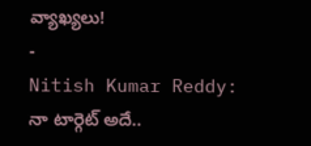వ్యాఖ్యలు!
-
Nitish Kumar Reddy: నా టార్గెట్ అదే..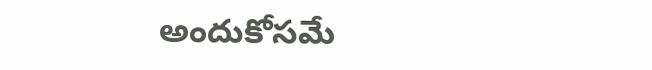అందుకోసమే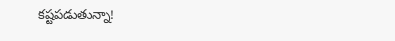కష్టపడుతున్నా!